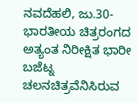ನವದೆಹಲಿ, ಜು.30- ಭಾರತೀಯ ಚಿತ್ರರಂಗದ ಅತ್ಯಂತ ನಿರೀಕ್ಷಿತ ಭಾರೀ ಬಜೆಟ್ನ ಚಲನಚಿತ್ರವೆನಿಸಿರುವ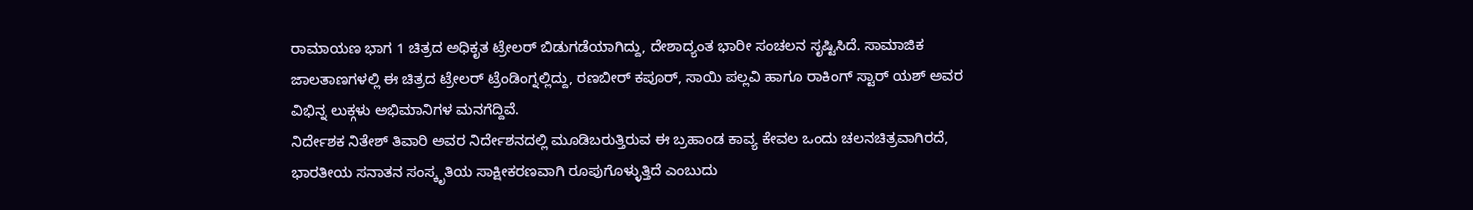ರಾಮಾಯಣ ಭಾಗ 1 ಚಿತ್ರದ ಅಧಿಕೃತ ಟ್ರೇಲರ್ ಬಿಡುಗಡೆಯಾಗಿದ್ದು, ದೇಶಾದ್ಯಂತ ಭಾರೀ ಸಂಚಲನ ಸೃಷ್ಟಿಸಿದೆ. ಸಾಮಾಜಿಕ ಜಾಲತಾಣಗಳಲ್ಲಿ ಈ ಚಿತ್ರದ ಟ್ರೇಲರ್ ಟ್ರೆಂಡಿಂಗ್ನಲ್ಲಿದ್ದು, ರಣಬೀರ್ ಕಪೂರ್, ಸಾಯಿ ಪಲ್ಲವಿ ಹಾಗೂ ರಾಕಿಂಗ್ ಸ್ಟಾರ್ ಯಶ್ ಅವರ ವಿಭಿನ್ನ ಲುಕ್ಗಳು ಅಭಿಮಾನಿಗಳ ಮನಗೆದ್ದಿವೆ.
ನಿರ್ದೇಶಕ ನಿತೇಶ್ ತಿವಾರಿ ಅವರ ನಿರ್ದೇಶನದಲ್ಲಿ ಮೂಡಿಬರುತ್ತಿರುವ ಈ ಬ್ರಹಾಂಡ ಕಾವ್ಯ ಕೇವಲ ಒಂದು ಚಲನಚಿತ್ರವಾಗಿರದೆ, ಭಾರತೀಯ ಸನಾತನ ಸಂಸ್ಕೃತಿಯ ಸಾಕ್ಷೀಕರಣವಾಗಿ ರೂಪುಗೊಳ್ಳುತ್ತಿದೆ ಎಂಬುದು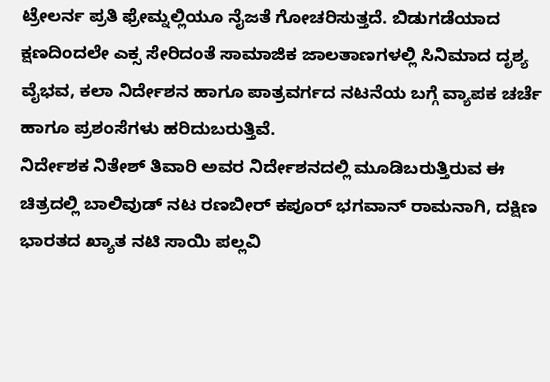ಟ್ರೇಲರ್ನ ಪ್ರತಿ ಫ್ರೇಮ್ನಲ್ಲಿಯೂ ನೈಜತೆ ಗೋಚರಿಸುತ್ತದೆ. ಬಿಡುಗಡೆಯಾದ ಕ್ಷಣದಿಂದಲೇ ಎಕ್ಸ ಸೇರಿದಂತೆ ಸಾಮಾಜಿಕ ಜಾಲತಾಣಗಳಲ್ಲಿ ಸಿನಿಮಾದ ದೃಶ್ಯ ವೈಭವ, ಕಲಾ ನಿರ್ದೇಶನ ಹಾಗೂ ಪಾತ್ರವರ್ಗದ ನಟನೆಯ ಬಗ್ಗೆ ವ್ಯಾಪಕ ಚರ್ಚೆ ಹಾಗೂ ಪ್ರಶಂಸೆಗಳು ಹರಿದುಬರುತ್ತಿವೆ.
ನಿರ್ದೇಶಕ ನಿತೇಶ್ ತಿವಾರಿ ಅವರ ನಿರ್ದೇಶನದಲ್ಲಿ ಮೂಡಿಬರುತ್ತಿರುವ ಈ ಚಿತ್ರದಲ್ಲಿ ಬಾಲಿವುಡ್ ನಟ ರಣಬೀರ್ ಕಪೂರ್ ಭಗವಾನ್ ರಾಮನಾಗಿ, ದಕ್ಷಿಣ ಭಾರತದ ಖ್ಯಾತ ನಟಿ ಸಾಯಿ ಪಲ್ಲವಿ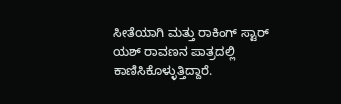ಸೀತೆಯಾಗಿ ಮತ್ತು ರಾಕಿಂಗ್ ಸ್ಟಾರ್ ಯಶ್ ರಾವಣನ ಪಾತ್ರದಲ್ಲಿ ಕಾಣಿಸಿಕೊಳ್ಳುತ್ತಿದ್ದಾರೆ.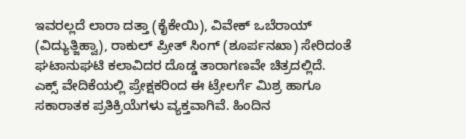ಇವರಲ್ಲದೆ ಲಾರಾ ದತ್ತಾ (ಕೈಕೇಯಿ), ವಿವೇಕ್ ಒಬೆರಾಯ್ (ವಿದ್ಯುತ್ಜಿಹ್ವಾ), ರಾಕುಲ್ ಪ್ರೀತ್ ಸಿಂಗ್ (ಶೂರ್ಪನಖಾ) ಸೇರಿದಂತೆ ಘಟಾನುಘಟಿ ಕಲಾವಿದರ ದೊಡ್ಡ ತಾರಾಗಣವೇ ಚಿತ್ರದಲ್ಲಿದೆ.
ಎಕ್ಸ್ ವೇದಿಕೆಯಲ್ಲಿ ಪ್ರೇಕ್ಷಕರಿಂದ ಈ ಟ್ರೇಲರ್ಗೆ ಮಿಶ್ರ ಹಾಗೂ ಸಕಾರಾತಕ ಪ್ರತಿಕ್ರಿಯೆಗಳು ವ್ಯಕ್ತವಾಗಿವೆ. ಹಿಂದಿನ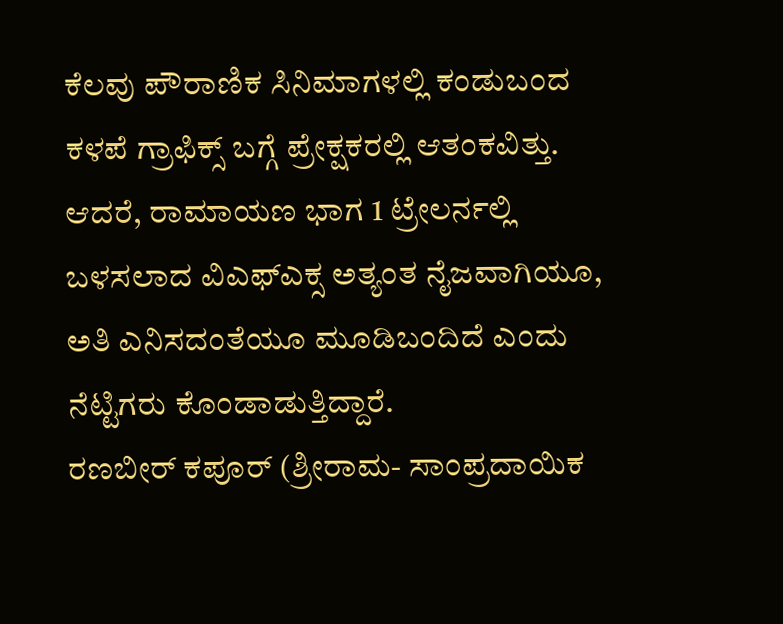ಕೆಲವು ಪೌರಾಣಿಕ ಸಿನಿಮಾಗಳಲ್ಲಿ ಕಂಡುಬಂದ ಕಳಪೆ ಗ್ರಾಫಿಕ್ಸ್ ಬಗ್ಗೆ ಪ್ರೇಕ್ಷಕರಲ್ಲಿ ಆತಂಕವಿತ್ತು. ಆದರೆ, ರಾಮಾಯಣ ಭಾಗ 1 ಟ್ರೇಲರ್ನಲ್ಲಿ ಬಳಸಲಾದ ವಿಎಫ್ಎಕ್ಸ ಅತ್ಯಂತ ನೈಜವಾಗಿಯೂ, ಅತಿ ಎನಿಸದಂತೆಯೂ ಮೂಡಿಬಂದಿದೆ ಎಂದು ನೆಟ್ಟಿಗರು ಕೊಂಡಾಡುತ್ತಿದ್ದಾರೆ.
ರಣಬೀರ್ ಕಪೂರ್ (ಶ್ರೀರಾಮ- ಸಾಂಪ್ರದಾಯಿಕ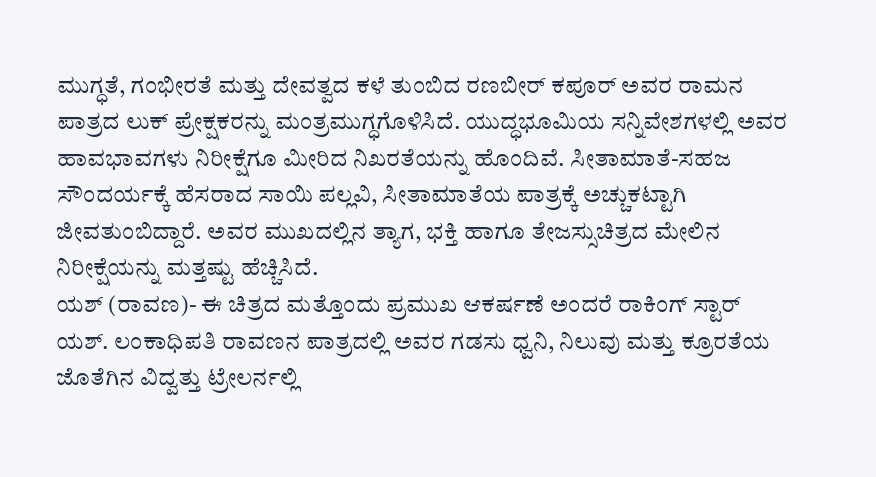ಮುಗ್ಧತೆ, ಗಂಭೀರತೆ ಮತ್ತು ದೇವತ್ವದ ಕಳೆ ತುಂಬಿದ ರಣಬೀರ್ ಕಪೂರ್ ಅವರ ರಾಮನ ಪಾತ್ರದ ಲುಕ್ ಪ್ರೇಕ್ಷಕರನ್ನು ಮಂತ್ರಮುಗ್ಧಗೊಳಿಸಿದೆ. ಯುದ್ಧಭೂಮಿಯ ಸನ್ನಿವೇಶಗಳಲ್ಲಿ ಅವರ ಹಾವಭಾವಗಳು ನಿರೀಕ್ಷೆಗೂ ಮೀರಿದ ನಿಖರತೆಯನ್ನು ಹೊಂದಿವೆ. ಸೀತಾಮಾತೆ-ಸಹಜ ಸೌಂದರ್ಯಕ್ಕೆ ಹೆಸರಾದ ಸಾಯಿ ಪಲ್ಲವಿ, ಸೀತಾಮಾತೆಯ ಪಾತ್ರಕ್ಕೆ ಅಚ್ಚುಕಟ್ಟಾಗಿ ಜೀವತುಂಬಿದ್ದಾರೆ. ಅವರ ಮುಖದಲ್ಲಿನ ತ್ಯಾಗ, ಭಕ್ತಿ ಹಾಗೂ ತೇಜಸ್ಸುಚಿತ್ರದ ಮೇಲಿನ ನಿರೀಕ್ಷೆಯನ್ನು ಮತ್ತಷ್ಟು ಹೆಚ್ಚಿಸಿದೆ.
ಯಶ್ (ರಾವಣ)- ಈ ಚಿತ್ರದ ಮತ್ತೊಂದು ಪ್ರಮುಖ ಆಕರ್ಷಣೆ ಅಂದರೆ ರಾಕಿಂಗ್ ಸ್ಟಾರ್ ಯಶ್. ಲಂಕಾಧಿಪತಿ ರಾವಣನ ಪಾತ್ರದಲ್ಲಿ ಅವರ ಗಡಸು ಧ್ವನಿ, ನಿಲುವು ಮತ್ತು ಕ್ರೂರತೆಯ ಜೊತೆಗಿನ ವಿದ್ವತ್ತು ಟ್ರೇಲರ್ನಲ್ಲಿ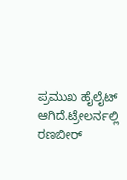ಪ್ರಮುಖ ಹೈಲೈಟ್ ಆಗಿದೆ.ಟ್ರೇಲರ್ನಲ್ಲಿ ರಣಬೀರ್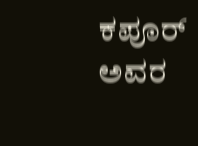ಕಪೂರ್ ಅವರ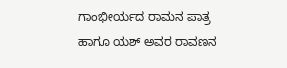ಗಾಂಭೀರ್ಯದ ರಾಮನ ಪಾತ್ರ ಹಾಗೂ ಯಶ್ ಅವರ ರಾವಣನ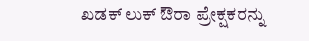ಖಡಕ್ ಲುಕ್ ಔರಾ ಪ್ರೇಕ್ಷಕರನ್ನು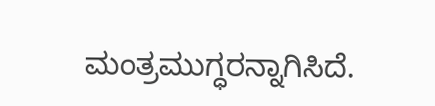ಮಂತ್ರಮುಗ್ಧರನ್ನಾಗಿಸಿದೆ.